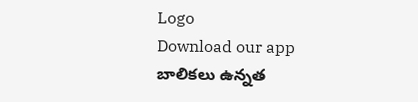Logo
Download our app
బాలికలు ఉన్నత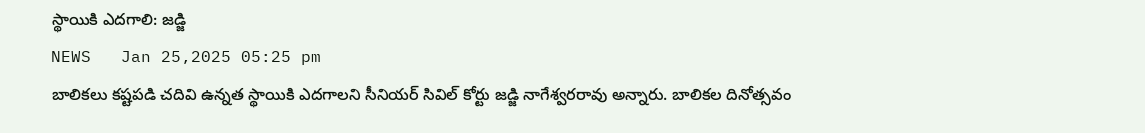స్థాయికి ఎదగాలి: జడ్జి
NEWS   Jan 25,2025 05:25 pm
బాలికలు కష్టపడి చదివి ఉన్నత స్థాయికి ఎదగాలని సీనియర్ సివిల్ కోర్టు జడ్జి నాగేశ్వరరావు అన్నారు. బాలికల దినోత్సవం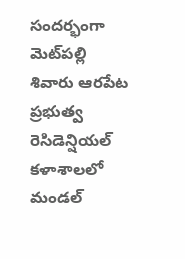సందర్భంగా మెట్‌ప‌ల్లి శివారు ఆరపేట ప్రభుత్వ రెసిడెన్షియల్ కళాశాలలో మండల్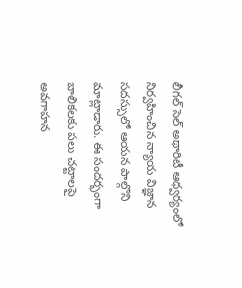లీగల్ సెల్ అథారిటీ ఆధ్వర్యంలో నిర్వహించిన న్యాయ విజ్ఞాన సదస్సులో ఆయన పాల్గొని మాట్లాడారు. ఈ సందర్భంగా బాలికలకు పలు చట్టాలపై అవగాహన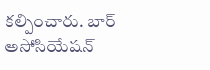కల్పించారు. బార్ అసోసియేషన్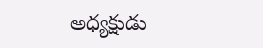అధ్యక్షుడు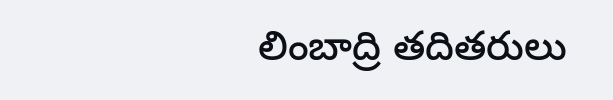లింబాద్రి తదితరులు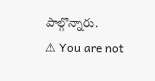పాల్గొన్నారు.
⚠ You are not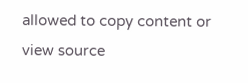allowed to copy content or view source